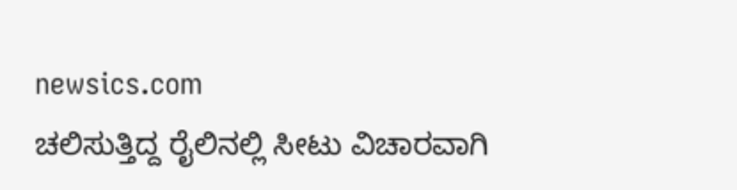newsics.com
ಚಲಿಸುತ್ತಿದ್ದ ರೈಲಿನಲ್ಲಿ ಸೀಟು ವಿಚಾರವಾಗಿ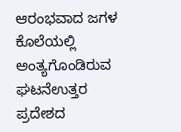ಆರಂಭವಾದ ಜಗಳ ಕೊಲೆಯಲ್ಲಿ ಅಂತ್ಯಗೊಂಡಿರುವ ಘಟನೆಉತ್ತರ ಪ್ರದೇಶದ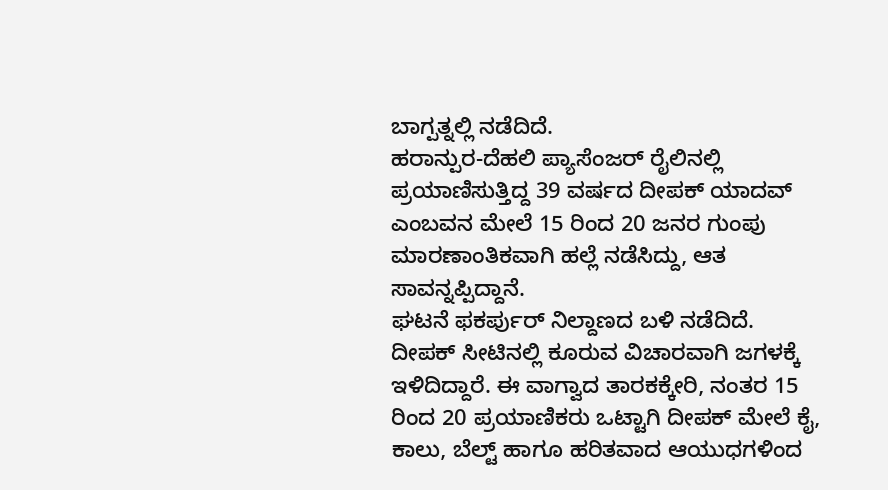ಬಾಗ್ಪತ್ನಲ್ಲಿ ನಡೆದಿದೆ.
ಹರಾನ್ಪುರ-ದೆಹಲಿ ಪ್ಯಾಸೆಂಜರ್ ರೈಲಿನಲ್ಲಿ ಪ್ರಯಾಣಿಸುತ್ತಿದ್ದ 39 ವರ್ಷದ ದೀಪಕ್ ಯಾದವ್ ಎಂಬವನ ಮೇಲೆ 15 ರಿಂದ 20 ಜನರ ಗುಂಪು ಮಾರಣಾಂತಿಕವಾಗಿ ಹಲ್ಲೆ ನಡೆಸಿದ್ದು, ಆತ ಸಾವನ್ನಪ್ಪಿದ್ದಾನೆ.
ಘಟನೆ ಫಕರ್ಪುರ್ ನಿಲ್ದಾಣದ ಬಳಿ ನಡೆದಿದೆ. ದೀಪಕ್ ಸೀಟಿನಲ್ಲಿ ಕೂರುವ ವಿಚಾರವಾಗಿ ಜಗಳಕ್ಕೆ ಇಳಿದಿದ್ದಾರೆ. ಈ ವಾಗ್ವಾದ ತಾರಕಕ್ಕೇರಿ, ನಂತರ 15 ರಿಂದ 20 ಪ್ರಯಾಣಿಕರು ಒಟ್ಟಾಗಿ ದೀಪಕ್ ಮೇಲೆ ಕೈ, ಕಾಲು, ಬೆಲ್ಟ್ ಹಾಗೂ ಹರಿತವಾದ ಆಯುಧಗಳಿಂದ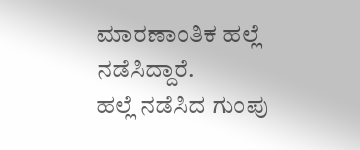ಮಾರಣಾಂತಿಕ ಹಲ್ಲೆ ನಡೆಸಿದ್ದಾರೆ.
ಹಲ್ಲೆ ನಡೆಸಿದ ಗುಂಪು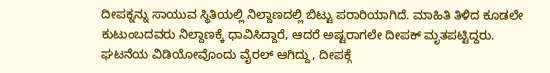ದೀಪಕ್ನನ್ನು ಸಾಯುವ ಸ್ಥಿತಿಯಲ್ಲಿ ನಿಲ್ದಾಣದಲ್ಲಿ ಬಿಟ್ಟು ಪರಾರಿಯಾಗಿದೆ. ಮಾಹಿತಿ ತಿಳಿದ ಕೂಡಲೇ ಕುಟುಂಬದವರು ನಿಲ್ದಾಣಕ್ಕೆ ಧಾವಿಸಿದ್ದಾರೆ, ಆದರೆ ಅಷ್ಟರಾಗಲೇ ದೀಪಕ್ ಮೃತಪಟ್ಟಿದ್ದರು.
ಘಟನೆಯ ವಿಡಿಯೋವೊಂದು ವೈರಲ್ ಆಗಿದ್ದು, ದೀಪಕ್ಗೆ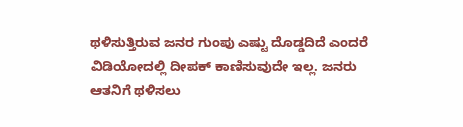ಥಳಿಸುತ್ತಿರುವ ಜನರ ಗುಂಪು ಎಷ್ಟು ದೊಡ್ಡದಿದೆ ಎಂದರೆ ವಿಡಿಯೋದಲ್ಲಿ ದೀಪಕ್ ಕಾಣಿಸುವುದೇ ಇಲ್ಲ. ಜನರು ಆತನಿಗೆ ಥಳಿಸಲು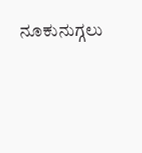ನೂಕುನುಗ್ಗಲು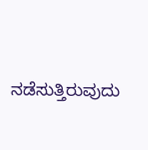ನಡೆಸುತ್ತಿರುವುದು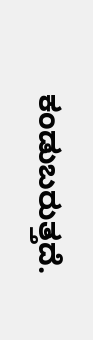ಕಂಡುಬರುತ್ತದೆ.